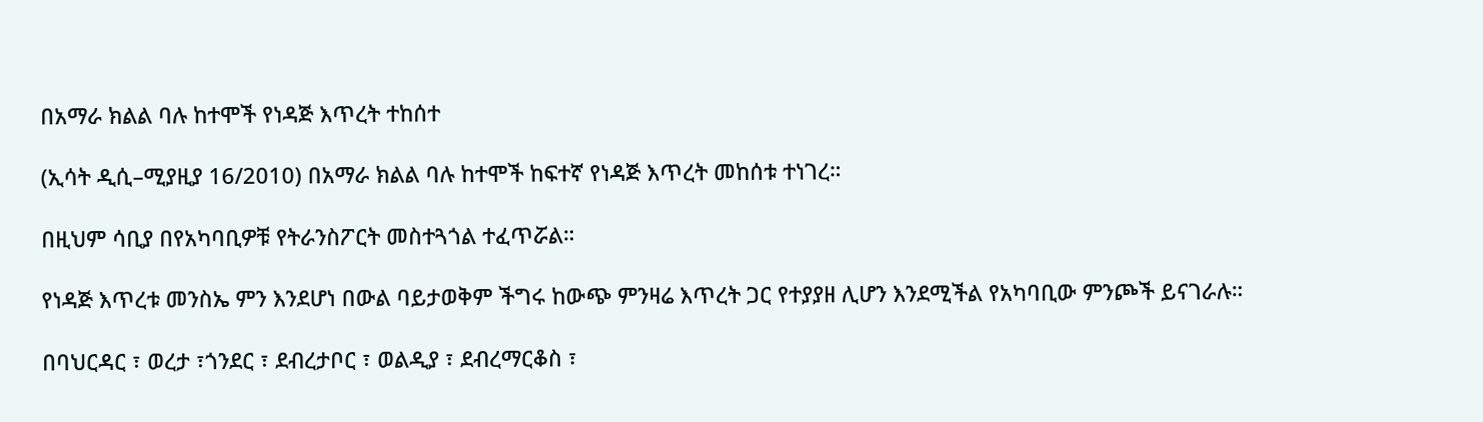በአማራ ክልል ባሉ ከተሞች የነዳጅ እጥረት ተከሰተ

(ኢሳት ዲሲ–ሚያዚያ 16/2010) በአማራ ክልል ባሉ ከተሞች ከፍተኛ የነዳጅ እጥረት መከሰቱ ተነገረ።

በዚህም ሳቢያ በየአካባቢዎቹ የትራንስፖርት መስተጓጎል ተፈጥሯል።

የነዳጅ እጥረቱ መንስኤ ምን እንደሆነ በውል ባይታወቅም ችግሩ ከውጭ ምንዛሬ እጥረት ጋር የተያያዘ ሊሆን እንደሚችል የአካባቢው ምንጮች ይናገራሉ።

በባህርዳር ፣ ወረታ ፣ጎንደር ፣ ደብረታቦር ፣ ወልዲያ ፣ ደብረማርቆስ ፣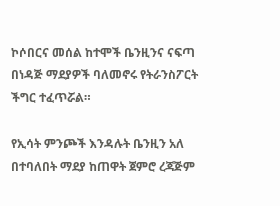ኮሶበርና መሰል ከተሞች ቤንዚንና ናፍጣ በነዳጅ ማደያዎች ባለመኖሩ የትራንስፖርት ችግር ተፈጥሯል።

የኢሳት ምንጮች እንዳሉት ቤንዚን አለ በተባለበት ማደያ ከጠዋት ጀምሮ ረጃጅም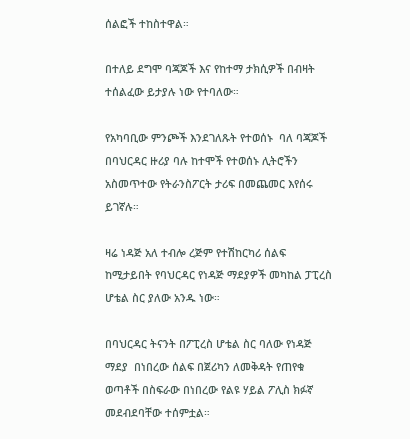ሰልፎች ተከስተዋል።

በተለይ ደግሞ ባጃጆች እና የከተማ ታክሲዎች በብዛት ተሰልፈው ይታያሉ ነው የተባለው።

የአካባቢው ምንጮች እንደገለጹት የተወሰኑ  ባለ ባጃጆች  በባህርዳር ዙሪያ ባሉ ከተሞች የተወሰኑ ሊትሮችን አስመጥተው የትራንስፖርት ታሪፍ በመጨመር እየሰሩ ይገኛሉ።

ዛሬ ነዳጅ አለ ተብሎ ረጅም የተሽከርካሪ ሰልፍ ከሚታይበት የባህርዳር የነዳጅ ማደያዎች መካከል ፓፒረስ ሆቴል ስር ያለው አንዱ ነው።

በባህርዳር ትናንት በፖፒረስ ሆቴል ስር ባለው የነዳጅ ማደያ  በነበረው ሰልፍ በጀሪካን ለመቅዳት የጠየቁ ወጣቶች በስፍራው በነበረው የልዩ ሃይል ፖሊስ ክፉኛ መደብደባቸው ተሰምቷል።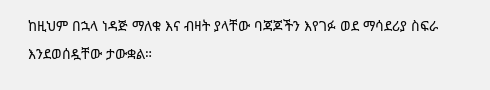ከዚህም በኋላ ነዳጅ ማለቁ እና ብዛት ያላቸው ባጃጆችን እየገፉ ወደ ማሳደሪያ ስፍራ እንደወሰዷቸው ታውቋል።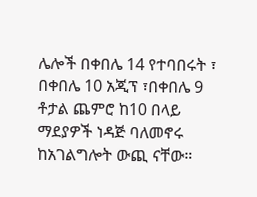ሌሎች በቀበሌ 14 የተባበሩት ፣ በቀበሌ 10 አጂፕ ፣በቀበሌ 9 ቶታል ጨምሮ ከ10 በላይ ማደያዎች ነዳጅ ባለመኖሩ ከአገልግሎት ውጪ ናቸው።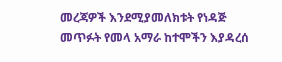መረጃዎች እንደሚያመለክቱት የነዳጅ መጥፉት የመላ አማራ ከተሞችን እያዳረሰ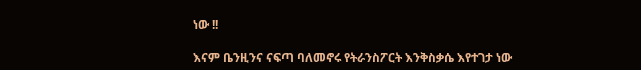ነው !!

እናም ቤንዚንና ናፍጣ ባለመኖሩ የትራንስፖርት እንቅስቃሴ እየተገታ ነው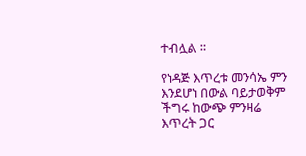ተብሏል ።

የነዳጅ እጥረቱ መንሳኤ ምን እንደሆነ በውል ባይታወቅም ችግሩ ከውጭ ምንዛሬ እጥረት ጋር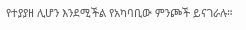የተያያዘ ሊሆን እንደሚችል የአካባቢው ምንጮች ይናገራሉ።